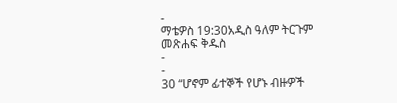-
ማቴዎስ 19:30አዲስ ዓለም ትርጉም መጽሐፍ ቅዱስ
-
-
30 “ሆኖም ፊተኞች የሆኑ ብዙዎች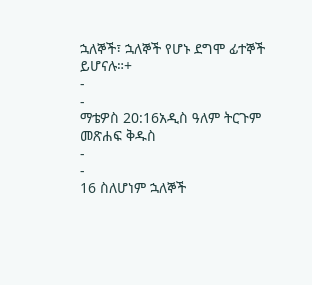ኋለኞች፣ ኋለኞች የሆኑ ደግሞ ፊተኞች ይሆናሉ።+
-
-
ማቴዎስ 20:16አዲስ ዓለም ትርጉም መጽሐፍ ቅዱስ
-
-
16 ስለሆነም ኋለኞች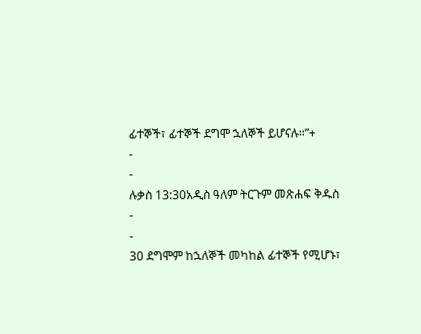ፊተኞች፣ ፊተኞች ደግሞ ኋለኞች ይሆናሉ።”+
-
-
ሉቃስ 13:30አዲስ ዓለም ትርጉም መጽሐፍ ቅዱስ
-
-
30 ደግሞም ከኋለኞች መካከል ፊተኞች የሚሆኑ፣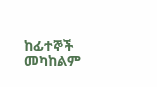ከፊተኞች መካከልም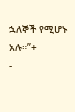ኋለኞች የሚሆኑ አሉ።”+
-